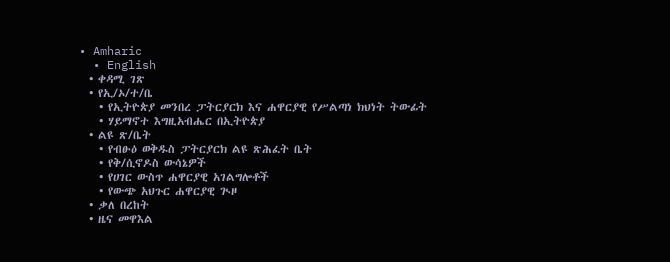• Amharic
  • English
  • ቀዳሚ ገጽ
  • የኢ/ኦ/ተ/ቤ
    • የኢትዮጵያ መንበረ ፓትርያርክ እና ሐዋርያዊ የሥልጣነ ክህነት ትውፊት
    • ሃይማኖተ እግዚአብሔር በኢትዮጵያ
  • ልዩ ጽ/ቤት
    • የብፁዕ ወቅዱስ ፓትርያርክ ልዩ ጽሕፈት ቤት
    • የቅ/ሲኖዶስ ውሳኔዎች
    • የሀገር ውስጥ ሐዋርያዊ አገልግሎቶች
    • የውጭ አህጉር ሐዋርያዊ ጒዞ
  • ቃለ በረከት
  • ዜና መዋእል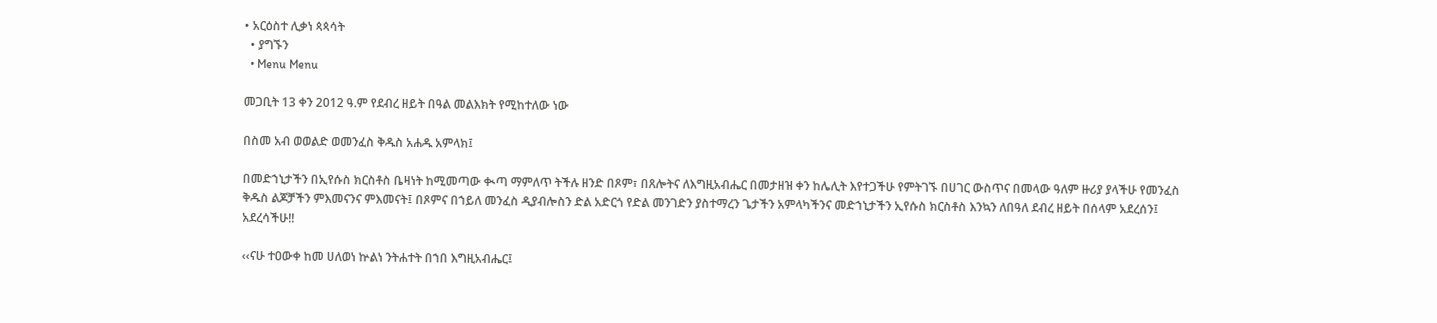• አርዕስተ ሊቃነ ጳጳሳት
  • ያግኙን
  • Menu Menu

መጋቢት 13 ቀን 2012 ዓ.ም የደብረ ዘይት በዓል መልእክት የሚከተለው ነው

በስመ አብ ወወልድ ወመንፈስ ቅዱስ አሐዱ አምላክ፤

በመድኀኒታችን በኢየሱስ ክርስቶስ ቤዛነት ከሚመጣው ቊጣ ማምለጥ ትችሉ ዘንድ በጾም፣ በጸሎትና ለእግዚአብሔር በመታዘዝ ቀን ከሌሊት እየተጋችሁ የምትገኙ በሀገር ውስጥና በመላው ዓለም ዙሪያ ያላችሁ የመንፈስ ቅዱስ ልጆቻችን ምእመናንና ምእመናት፤ በጾምና በኀይለ መንፈስ ዲያብሎስን ድል አድርጎ የድል መንገድን ያስተማረን ጌታችን አምላካችንና መድኀኒታችን ኢየሱስ ክርስቶስ እንኳን ለበዓለ ደብረ ዘይት በሰላም አደረሰን፤ አደረሳችሁ!!

‹‹ናሁ ተዐውቀ ከመ ሀለወነ ኵልነ ንትሐተት በኀበ እግዚአብሔር፤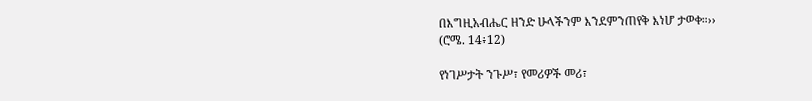በእግዚአብሔር ዘንድ ሁላችንም እንደምንጠየቅ እነሆ ታወቀ።››
(ሮሜ. 14፥12)

የነገሥታት ንጉሥ፣ የመሪዎች መሪ፣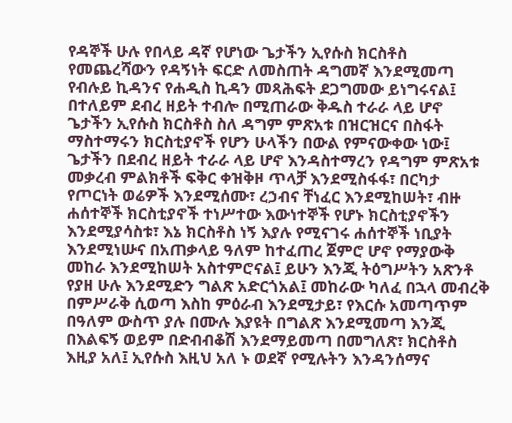የዳኞች ሁሉ የበላይ ዳኛ የሆነው ጌታችን ኢየሱስ ክርስቶስ የመጨረሻውን የዳኝነት ፍርድ ለመስጠት ዳግመኛ እንደሚመጣ የብሉይ ኪዳንና የሐዲስ ኪዳን መጻሕፍት ደጋግመው ይነግሩናል፤ በተለይም ደብረ ዘይት ተብሎ በሚጠራው ቅዱስ ተራራ ላይ ሆኖ ጌታችን ኢየሱስ ክርስቶስ ስለ ዳግም ምጽአቱ በዝርዝርና በስፋት ማስተማሩን ክርስቲያኖች የሆን ሁላችን በውል የምናውቀው ነው፤ ጌታችን በደብረ ዘይት ተራራ ላይ ሆኖ እንዳስተማረን የዳግም ምጽአቱ መቃረብ ምልክቶች ፍቅር ቀዝቅዞ ጥላቻ እንደሚስፋፋ፣ በርካታ የጦርነት ወሬዎች እንደሚሰሙ፣ ረኃብና ቸነፈር እንደሚከሠት፣ ብዙ ሐሰተኞች ክርስቲያኖች ተነሥተው እውነተኞች የሆኑ ክርስቲያኖችን እንደሚያሳስቱ፣ እኔ ክርስቶስ ነኝ እያሉ የሚናገሩ ሐሰተኞች ነቢያት እንደሚነሡና በአጠቃላይ ዓለም ከተፈጠረ ጀምሮ ሆኖ የማያውቅ መከራ እንደሚከሠት አስተምሮናል፤ ይሁን እንጂ ትዕግሥትን አጽንቶ የያዘ ሁሉ እንደሚድን ግልጽ አድርጎአል፤ መከራው ካለፈ በኋላ መብረቅ በምሥራቅ ሲወጣ እስከ ምዕራብ እንደሚታይ፣ የእርሱ አመጣጥም በዓለም ውስጥ ያሉ በሙሉ እያዩት በግልጽ እንደሚመጣ እንጂ በእልፍኝ ወይም በድብብቆሽ እንደማይመጣ በመግለጽ፣ ክርስቶስ እዚያ አለ፤ ኢየሱስ እዚህ አለ ኑ ወደኛ የሚሉትን እንዳንሰማና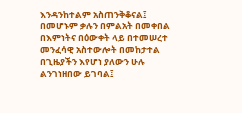እንዳንከተልም አስጠንቅቆናል፤ በመሆኑም ቃሉን በምልአት በመቀበል በእምነትና በዕውቀት ላይ በተመሠረተ መንፈሳዊ አስተውሎት በመከታተል በጊዜያችን እየሆነ ያለውን ሁሉ ልንገነዘበው ይገባል፤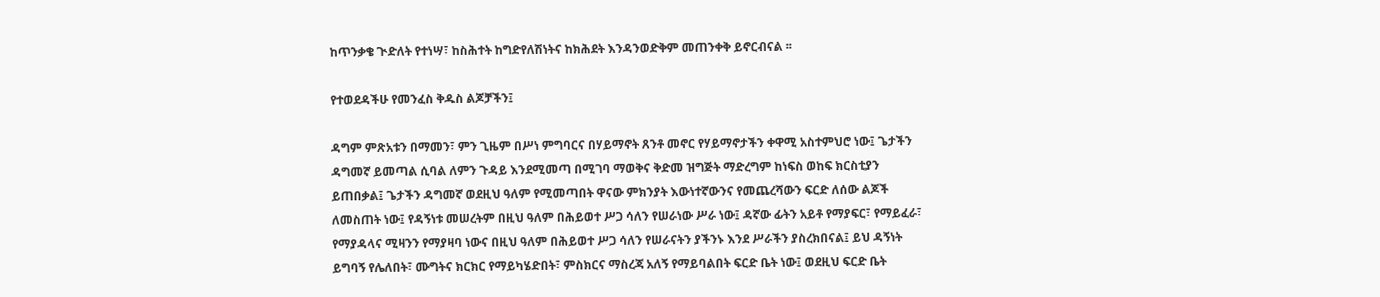ከጥንቃቄ ጒድለት የተነሣ፣ ከስሕተት ከግድየለሽነትና ከክሕደት እንዳንወድቅም መጠንቀቅ ይኖርብናል ፡፡

የተወደዳችሁ የመንፈስ ቅዱስ ልጆቻችን፤

ዳግም ምጽአቱን በማመን፣ ምን ጊዜም በሥነ ምግባርና በሃይማኖት ጸንቶ መኖር የሃይማኖታችን ቀዋሚ አስተምህሮ ነው፤ ጌታችን ዳግመኛ ይመጣል ሲባል ለምን ጉዳይ እንደሚመጣ በሚገባ ማወቅና ቅድመ ዝግጅት ማድረግም ከነፍስ ወከፍ ክርስቲያን ይጠበቃል፤ ጌታችን ዳግመኛ ወደዚህ ዓለም የሚመጣበት ዋናው ምክንያት እውነተኛውንና የመጨረሻውን ፍርድ ለሰው ልጆች ለመስጠት ነው፤ የዳኝነቱ መሠረትም በዚህ ዓለም በሕይወተ ሥጋ ሳለን የሠራነው ሥራ ነው፤ ዳኛው ፊትን አይቶ የማያፍር፣ የማይፈራ፣ የማያዳላና ሚዛንን የማያዛባ ነውና በዚህ ዓለም በሕይወተ ሥጋ ሳለን የሠራናትን ያችንኑ እንደ ሥራችን ያስረክበናል፤ ይህ ዳኝነት ይግባኝ የሌለበት፣ ሙግትና ክርክር የማይካሄድበት፣ ምስክርና ማስረጃ አለኝ የማይባልበት ፍርድ ቤት ነው፤ ወደዚህ ፍርድ ቤት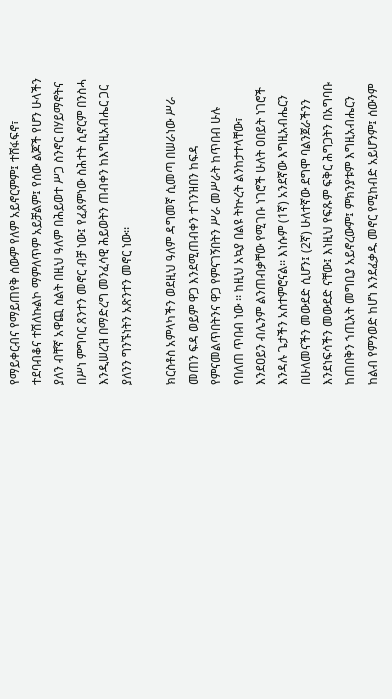የማይቀርብና የማይጠየቅ ሰውም የለም አይኖርምም፤ ተሸፋፍኖ፣ ተደባብቆና ተሽለኩልኮ ማምለጥም አይቻልም፤ የሰው ልጆች የሆን ሁላችን ያለን ብቸኛ አዋጪ ስልት በዚህ ዓለም በሕይወተ ሥጋ ስንኖር በሃይማኖትና በሥነ ምግባር ጸንተን መኖር ብቻ ነው፤ የፈጸምነው ስሕተት ሲኖርም በንስሓ እንዲሠረዝ በማድረግ መንፈሳዊ ሕይወትን ጠብቀን ከእግዚአብሔር ጋር ያለንን ግንኙነትን አጽንተን መኖር ነው፡፡

ክርስቶስ አምላካችን ወደዚህ ዓለም ዳግመኛ ሲመጣ በሠራነው ሥራ መጠን ፍዳ ወይም ዋጋ እንደሚጠብቀን ተገንዝበን ከፍዳ የምናመልጥበትንና ዋጋ የምናገኝበትን ሥራ መሥራት ከጥበብ ሁሉ የበለጠ ጥበብ ነው ፡፡ ከዚህ አኳያ በልዩ ትኵረት ልንከታተላቸው፣ እንደዐይን ብሌንም ልንጠብቃቸው የሚገቡ ነገሮች ሁለት ዐበይት ነገሮች እንዳሉ ጌታችን አስተምሮናል፡፡ እነሱም (1ኛ) አንደኛው እግዚአብሔርን በሁለመናችን መውደድ ሲሆን፤ (2ኛ) ሁለተኛው ደግሞ ባልንጀራችንን እንደነፍሳችን መውደድ ናቸው፤ እነዚህ የፍጹም ፍቅር ሕግጋትን በአግባቡ ከጠበቅን ኀጢአት መግቢያ አይኖረውም፤ ምክንያቱም እግዚአብሔርን ከልብ የምንወድ ከሆነ እንደፈቃዱ መኖር የሚከብድ አይሆንም፤ ሰውንም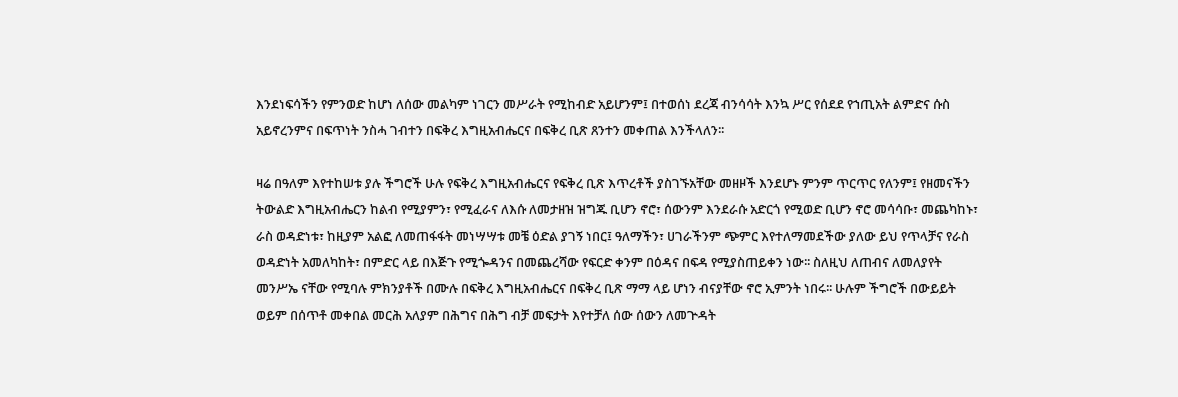እንደነፍሳችን የምንወድ ከሆነ ለሰው መልካም ነገርን መሥራት የሚከብድ አይሆንም፤ በተወሰነ ደረጃ ብንሳሳት እንኳ ሥር የሰደደ የኀጢአት ልምድና ሱስ አይኖረንምና በፍጥነት ንስሓ ገብተን በፍቅረ እግዚአብሔርና በፍቅረ ቢጽ ጸንተን መቀጠል እንችላለን፡፡

ዛሬ በዓለም እየተከሠቱ ያሉ ችግሮች ሁሉ የፍቅረ እግዚአብሔርና የፍቅረ ቢጽ እጥረቶች ያስገኙአቸው መዘዞች እንደሆኑ ምንም ጥርጥር የለንም፤ የዘመናችን ትውልድ እግዚአብሔርን ከልብ የሚያምን፣ የሚፈራና ለእሱ ለመታዘዝ ዝግጁ ቢሆን ኖሮ፣ ሰውንም እንደራሱ አድርጎ የሚወድ ቢሆን ኖሮ መሳሳቡ፣ መጨካከኑ፣ ራስ ወዳድነቱ፣ ከዚያም አልፎ ለመጠፋፋት መነሣሣቱ መቼ ዕድል ያገኝ ነበር፤ ዓለማችን፣ ሀገራችንም ጭምር እየተለማመደችው ያለው ይህ የጥላቻና የራስ ወዳድነት አመለካከት፣ በምድር ላይ በእጅጉ የሚጐዳንና በመጨረሻው የፍርድ ቀንም በዕዳና በፍዳ የሚያስጠይቀን ነው፡፡ ስለዚህ ለጠብና ለመለያየት መንሥኤ ናቸው የሚባሉ ምክንያቶች በሙሉ በፍቅረ እግዚአብሔርና በፍቅረ ቢጽ ማማ ላይ ሆነን ብናያቸው ኖሮ ኢምንት ነበሩ፡፡ ሁሉም ችግሮች በውይይት ወይም በሰጥቶ መቀበል መርሕ አለያም በሕግና በሕግ ብቻ መፍታት እየተቻለ ሰው ሰውን ለመጕዳት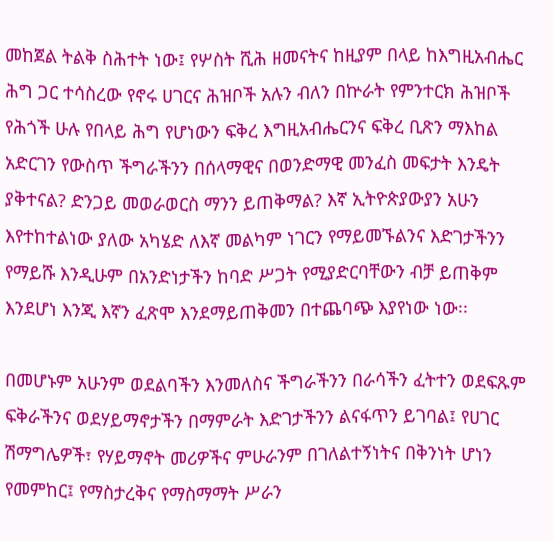መከጀል ትልቅ ስሕተት ነው፤ የሦስት ሺሕ ዘመናትና ከዚያም በላይ ከእግዚአብሔር ሕግ ጋር ተሳስረው የኖሩ ሀገርና ሕዝቦች አሉን ብለን በኵራት የምንተርክ ሕዝቦች የሕጎች ሁሉ የበላይ ሕግ የሆነውን ፍቅረ እግዚአብሔርንና ፍቅረ ቢጽን ማእከል አድርገን የውስጥ ችግራችንን በሰላማዊና በወንድማዊ መንፈስ መፍታት እንዴት ያቅተናል? ድንጋይ መወራወርስ ማንን ይጠቅማል? እኛ ኢትዮጵያውያን አሁን እየተከተልነው ያለው አካሄድ ለእኛ መልካም ነገርን የማይመኙልንና እድገታችንን የማይሹ እንዲሁም በአንድነታችን ከባድ ሥጋት የሚያድርባቸውን ብቻ ይጠቅም እንደሆነ እንጂ እኛን ፈጽሞ እንደማይጠቅመን በተጨባጭ እያየነው ነው፡፡

በመሆኑም አሁንም ወደልባችን እንመለስና ችግራችንን በራሳችን ፈትተን ወደፍጹም ፍቅራችንና ወደሃይማኖታችን በማምራት እድገታችንን ልናፋጥን ይገባል፤ የሀገር ሽማግሌዎች፣ የሃይማኖት መሪዎችና ምሁራንም በገለልተኝነትና በቅንነት ሆነን የመምከር፤ የማስታረቅና የማስማማት ሥራን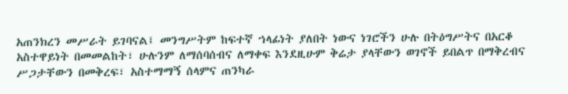አጠንክረን መሥራት ይገባናል፤ መንግሥትም ከፍተኛ ኀላፊነት ያለበት ነውና ነገሮችን ሁሉ በትዕግሥትና በአርቆ አስተዋይነት በመመልከት፣ ሁሉንም ለማሰባሰብና ለማቀፍ እንደዚሁም ቅሬታ ያላቸውን ወገኖች ይበልጥ በማቅረብና ሥጋታቸውን በመቅረፍ፣ አስተማማኝ ሰላምና ጠንካራ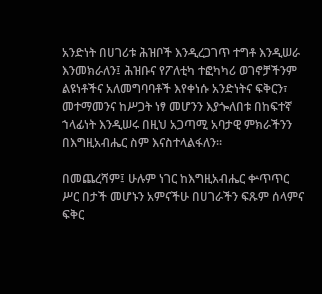አንድነት በሀገሪቱ ሕዝቦች እንዲረጋገጥ ተግቶ እንዲሠራ እንመክራለን፤ ሕዝቡና የፖለቲካ ተፎካካሪ ወገኖቻችንም ልዩነቶችና አለመግባባቶች እየቀነሱ አንድነትና ፍቅርን፣ መተማመንና ከሥጋት ነፃ መሆንን እያጐለበቱ በከፍተኛ ኀላፊነት እንዲሠሩ በዚህ አጋጣሚ አባታዊ ምክራችንን በእግዚአብሔር ስም እናስተላልፋለን፡፡

በመጨረሻም፤ ሁሉም ነገር ከእግዚአብሔር ቍጥጥር ሥር በታች መሆኑን አምናችሁ በሀገራችን ፍጹም ሰላምና ፍቅር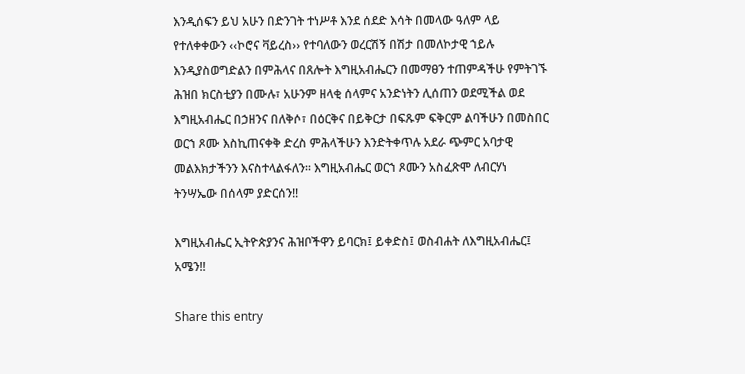እንዲሰፍን ይህ አሁን በድንገት ተነሥቶ እንደ ሰደድ እሳት በመላው ዓለም ላይ የተለቀቀውን ‹‹ኮሮና ቫይረስ›› የተባለውን ወረርሽኝ በሽታ በመለኮታዊ ኀይሉ እንዲያስወግድልን በምሕላና በጸሎት እግዚአብሔርን በመማፀን ተጠምዳችሁ የምትገኙ ሕዝበ ክርስቲያን በሙሉ፣ አሁንም ዘላቂ ሰላምና አንድነትን ሊሰጠን ወደሚችል ወደ እግዚአብሔር በኃዘንና በለቅሶ፣ በዕርቅና በይቅርታ በፍጹም ፍቅርም ልባችሁን በመስበር ወርኀ ጾሙ እስኪጠናቀቅ ድረስ ምሕላችሁን እንድትቀጥሉ አደራ ጭምር አባታዊ መልእክታችንን እናስተላልፋለን፡፡ እግዚአብሔር ወርኀ ጾሙን አስፈጽሞ ለብርሃነ ትንሣኤው በሰላም ያድርሰን!!

እግዚአብሔር ኢትዮጵያንና ሕዝቦችዋን ይባርክ፤ ይቀድስ፤ ወስብሐት ለእግዚአብሔር፤ አሜን!!

Share this entry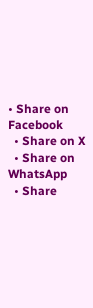• Share on Facebook
  • Share on X
  • Share on WhatsApp
  • Share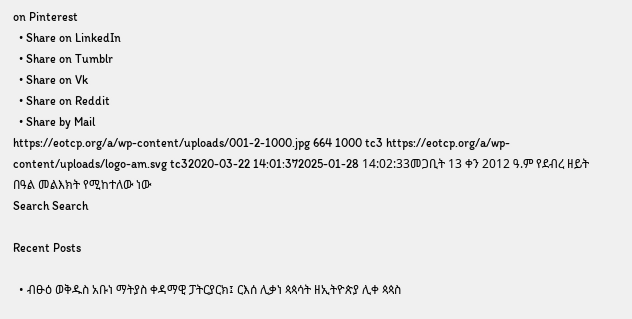on Pinterest
  • Share on LinkedIn
  • Share on Tumblr
  • Share on Vk
  • Share on Reddit
  • Share by Mail
https://eotcp.org/a/wp-content/uploads/001-2-1000.jpg 664 1000 tc3 https://eotcp.org/a/wp-content/uploads/logo-am.svg tc32020-03-22 14:01:372025-01-28 14:02:33መጋቢት 13 ቀን 2012 ዓ.ም የደብረ ዘይት በዓል መልእክት የሚከተለው ነው
Search Search

Recent Posts

  • ብፁዕ ወቅዱስ አቡነ ማትያስ ቀዳማዊ ፓትርያርክ፤ ርእሰ ሊቃነ ጳጳሳት ዘኢትዮጵያ ሊቀ ጳጳስ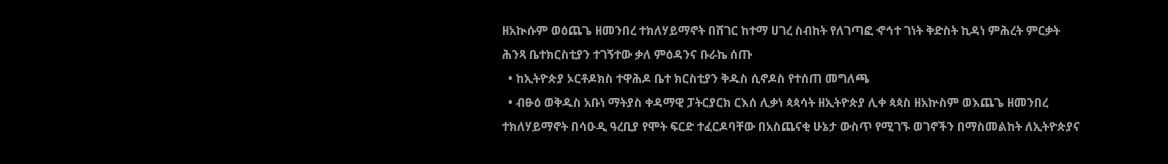ዘአኲሱም ወዕጨጌ ዘመንበረ ተክለሃይማኖት በሸገር ከተማ ሀገረ ስብከት የለገጣፎ ኆኅተ ገነት ቅድስት ኪዳነ ምሕረት ምርቃት ሕንጻ ቤተክርስቲያን ተገኝተው ቃለ ምዕዳንና ቡራኬ ሰጡ
  • ከኢትዮጵያ ኦርቶዶክስ ተዋሕዶ ቤተ ክርስቲያን ቅዱስ ሲኖዶስ የተሰጠ መግለጫ
  • ብፁዕ ወቅዱስ አቡነ ማትያስ ቀዳማዊ ፓትርያርክ ርእሰ ሊቃነ ጳጳሳት ዘኢትዮጵያ ሊቀ ጳጳስ ዘአኵስም ወእጨጌ ዘመንበረ ተክለሃይማኖት በሳዑዲ ዓረቢያ የሞት ፍርድ ተፈርዶባቸው በአስጨናቂ ሁኔታ ውስጥ የሚገኙ ወገኖችን በማስመልከት ለኢትዮጵያና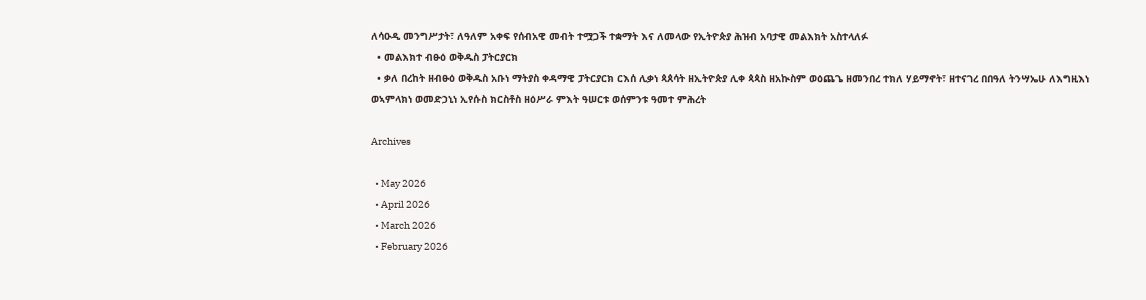ለሳዑዲ መንግሥታት፣ ለዓለም አቀፍ የሰብአዊ መብት ተሟጋች ተቋማት እና ለመላው የኢትዮጵያ ሕዝብ አባታዊ መልእክት አስተላለፉ
  • መልእክተ ብፁዕ ወቅዱስ ፓትርያርክ
  • ቃለ በረከት ዘብፁዕ ወቅዱስ አቡነ ማትያስ ቀዳማዊ ፓትርያርክ ርእሰ ሊቃነ ጳጰሳት ዘኢትዮጵያ ሊቀ ጳጳስ ዘአኲስም ወዕጨጌ ዘመንበረ ተክለ ሃይማኖት፣ ዘተናገረ በበዓለ ትንሣኤሁ ለእግዚእነ ወኣምላክነ ወመድኃኒነ ኢየሱስ ክርስቶስ ዘዕሥራ ምእት ዓሠርቱ ወሰምንቱ ዓመተ ምሕረት

Archives

  • May 2026
  • April 2026
  • March 2026
  • February 2026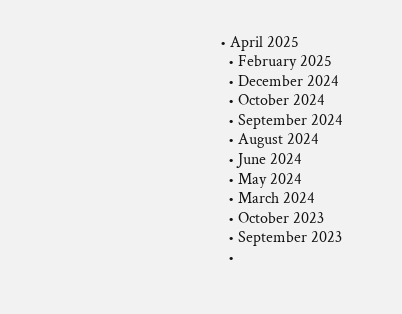• April 2025
  • February 2025
  • December 2024
  • October 2024
  • September 2024
  • August 2024
  • June 2024
  • May 2024
  • March 2024
  • October 2023
  • September 2023
  •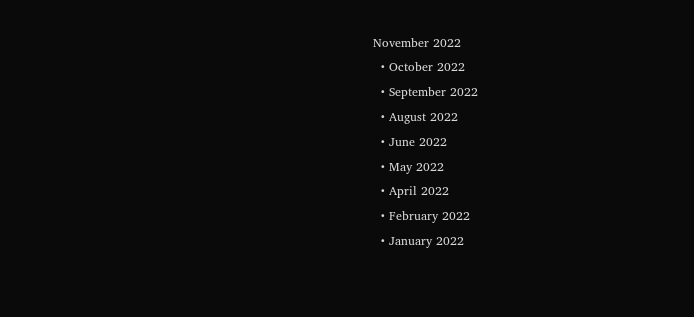November 2022
  • October 2022
  • September 2022
  • August 2022
  • June 2022
  • May 2022
  • April 2022
  • February 2022
  • January 2022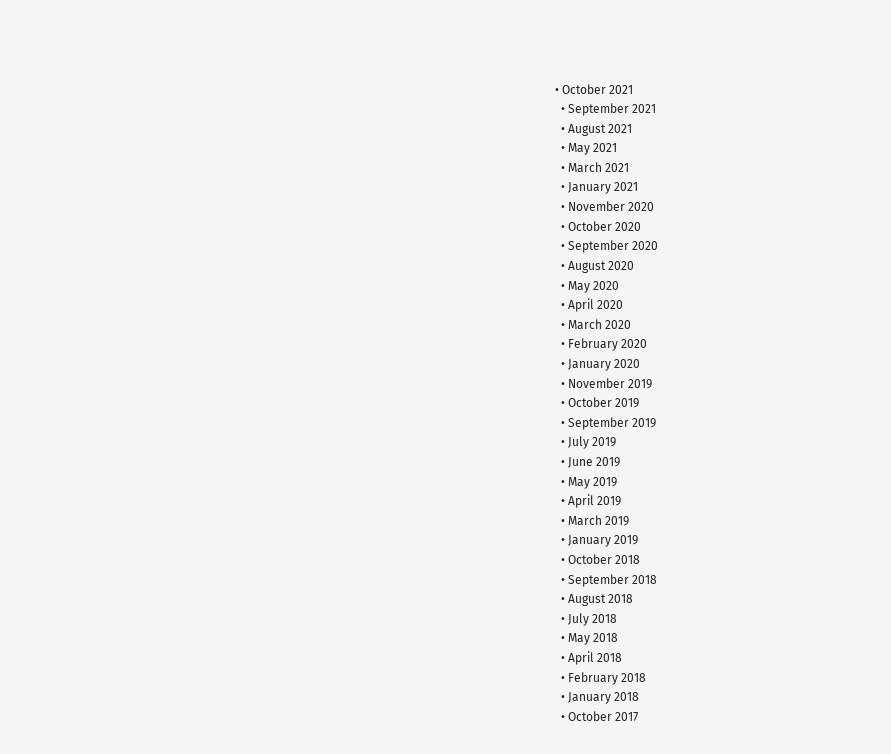• October 2021
  • September 2021
  • August 2021
  • May 2021
  • March 2021
  • January 2021
  • November 2020
  • October 2020
  • September 2020
  • August 2020
  • May 2020
  • April 2020
  • March 2020
  • February 2020
  • January 2020
  • November 2019
  • October 2019
  • September 2019
  • July 2019
  • June 2019
  • May 2019
  • April 2019
  • March 2019
  • January 2019
  • October 2018
  • September 2018
  • August 2018
  • July 2018
  • May 2018
  • April 2018
  • February 2018
  • January 2018
  • October 2017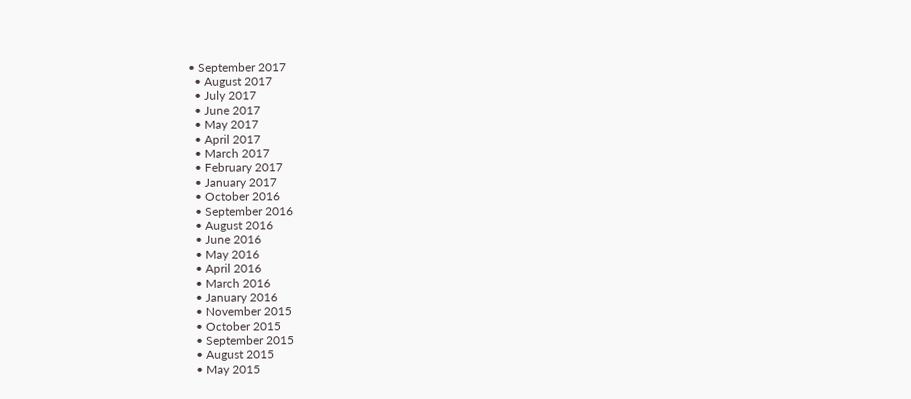• September 2017
  • August 2017
  • July 2017
  • June 2017
  • May 2017
  • April 2017
  • March 2017
  • February 2017
  • January 2017
  • October 2016
  • September 2016
  • August 2016
  • June 2016
  • May 2016
  • April 2016
  • March 2016
  • January 2016
  • November 2015
  • October 2015
  • September 2015
  • August 2015
  • May 2015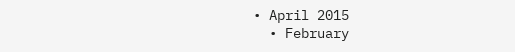• April 2015
  • February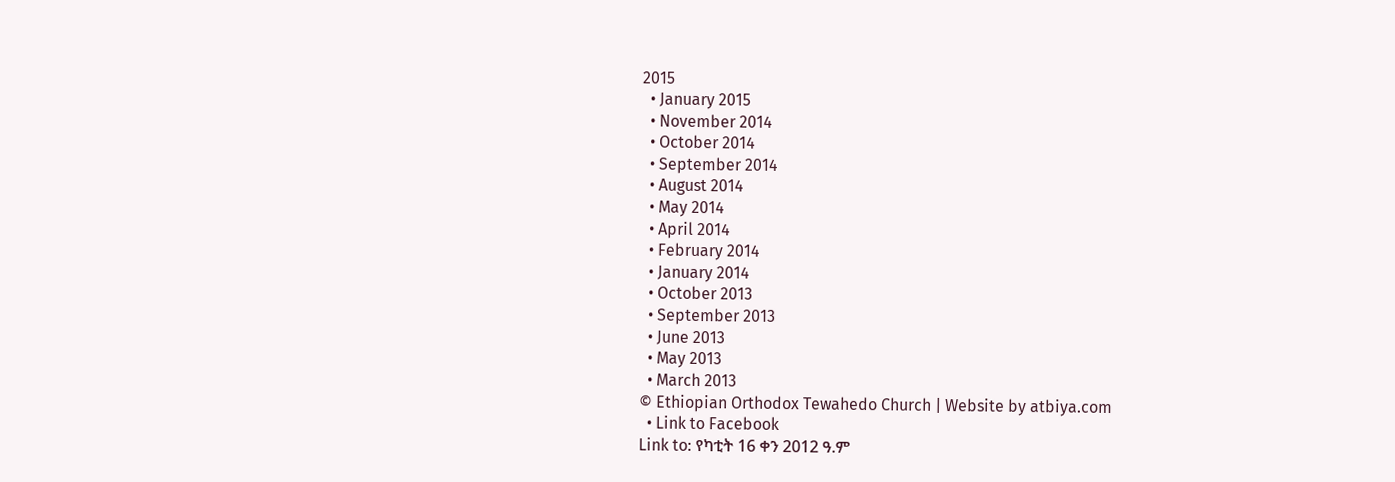2015
  • January 2015
  • November 2014
  • October 2014
  • September 2014
  • August 2014
  • May 2014
  • April 2014
  • February 2014
  • January 2014
  • October 2013
  • September 2013
  • June 2013
  • May 2013
  • March 2013
© Ethiopian Orthodox Tewahedo Church | Website by atbiya.com
  • Link to Facebook
Link to: የካቲት 16 ቀን 2012 ዓ.ም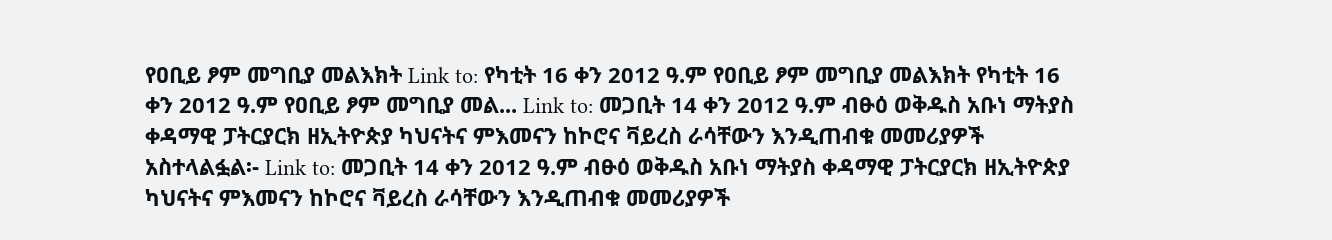የዐቢይ ፆም መግቢያ መልእክት Link to: የካቲት 16 ቀን 2012 ዓ.ም የዐቢይ ፆም መግቢያ መልእክት የካቲት 16 ቀን 2012 ዓ.ም የዐቢይ ፆም መግቢያ መል... Link to: መጋቢት 14 ቀን 2012 ዓ.ም ብፁዕ ወቅዱስ አቡነ ማትያስ ቀዳማዊ ፓትርያርክ ዘኢትዮጵያ ካህናትና ምእመናን ከኮሮና ቫይረስ ራሳቸውን እንዲጠብቁ መመሪያዎች አስተላልፏል፡- Link to: መጋቢት 14 ቀን 2012 ዓ.ም ብፁዕ ወቅዱስ አቡነ ማትያስ ቀዳማዊ ፓትርያርክ ዘኢትዮጵያ ካህናትና ምእመናን ከኮሮና ቫይረስ ራሳቸውን እንዲጠብቁ መመሪያዎች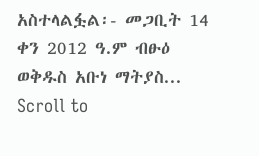አስተላልፏል፡- መጋቢት 14 ቀን 2012 ዓ.ም ብፁዕ ወቅዱስ አቡነ ማትያስ...
Scroll to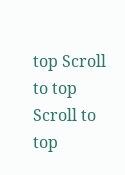top Scroll to top Scroll to top